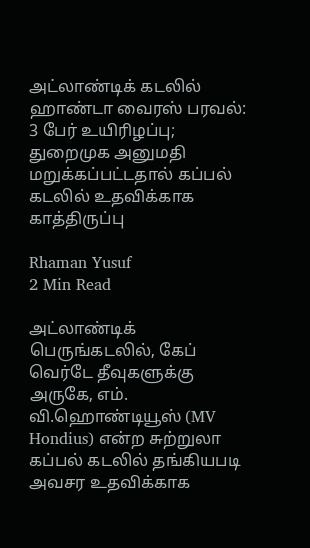அட்லாண்டிக் கடலில் ஹாண்டா வைரஸ் பரவல்: 3 பேர் உயிரிழப்பு; துறைமுக அனுமதி மறுக்கப்பட்டதால் கப்பல் கடலில் உதவிக்காக காத்திருப்பு

Rhaman Yusuf
2 Min Read

அட்லாண்டிக் பெருங்கடலில், கேப் வெர்டே தீவுகளுக்கு அருகே, எம். வி.ஹொண்டியூஸ் (MV Hondius) என்ற சுற்றுலா கப்பல் கடலில் தங்கியபடி அவசர உதவிக்காக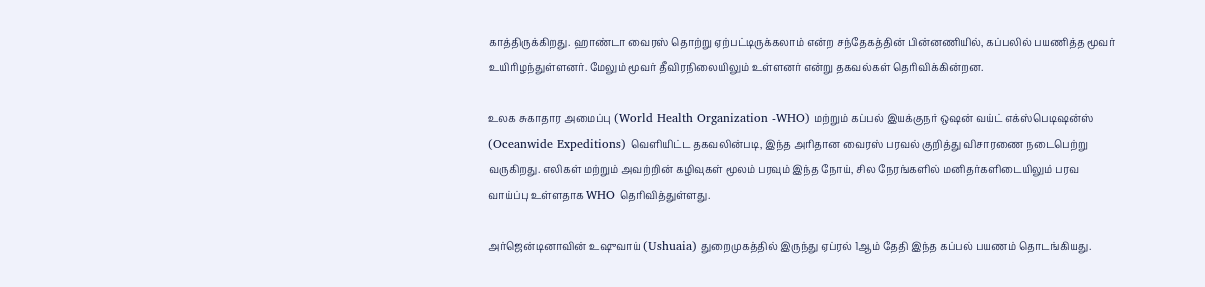காத்திருக்கிறது. ஹாண்டா வைரஸ் தொற்று ஏற்பட்டிருக்கலாம் என்ற சந்தேகத்தின் பின்னணியில், கப்பலில் பயணித்த மூவர் உயிரிழந்துள்ளனர். மேலும் மூவர் தீவிரநிலையிலும் உள்ளனர் என்று தகவல்கள் தெரிவிக்கின்றன.

உலக சுகாதார அமைப்பு (World Health Organization -WHO) மற்றும் கப்பல் இயக்குநர் ஒஷன் வய்ட் எக்ஸ்பெடிஷன்ஸ் (Oceanwide Expeditions) வெளியிட்ட தகவலின்படி, இந்த அரிதான வைரஸ் பரவல் குறித்து விசாரணை நடைபெற்று வருகிறது. எலிகள் மற்றும் அவற்றின் கழிவுகள் மூலம் பரவும் இந்த நோய், சில நேரங்களில் மனிதர்களிடையிலும் பரவ வாய்ப்பு உள்ளதாக WHO தெரிவித்துள்ளது.

அர்ஜென்டினாவின் உஷுவாய் (Ushuaia) துறைமுகத்தில் இருந்து ஏப்ரல் 1ஆம் தேதி இந்த கப்பல் பயணம் தொடங்கியது.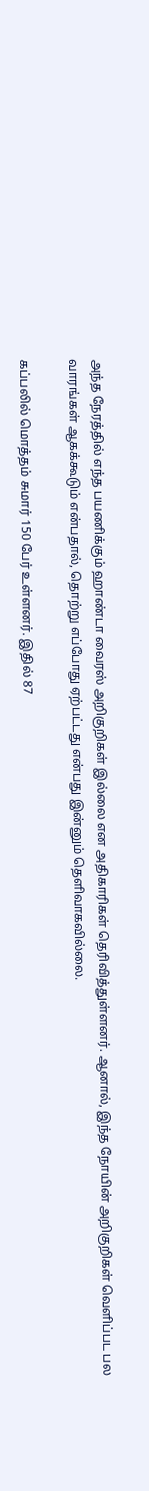அந்த நேரத்தில் எந்த பயணிக்கும் ஹாண்டா வைரஸ் அறிகுறிகள் இல்லை என அதிகாரிகள் தெரிவித்துள்ளனர். ஆனால், இந்த நோயின் அறிகுறிகள் வெளிப்பட பல வாரங்கள் ஆகக்கூடும் என்பதால், தொற்று எப்போது ஏற்பட்டது என்பது இன்னும் தெளிவாகவில்லை.

கப்பலில் மொத்தம் சுமார் 150 பேர் உள்ளனர். இதில் 87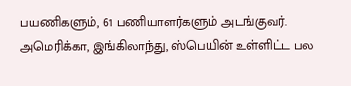பயணிகளும், 61 பணியாளர்களும் அடங்குவர். அமெரிக்கா, இங்கிலாந்து, ஸ்பெயின் உள்ளிட்ட பல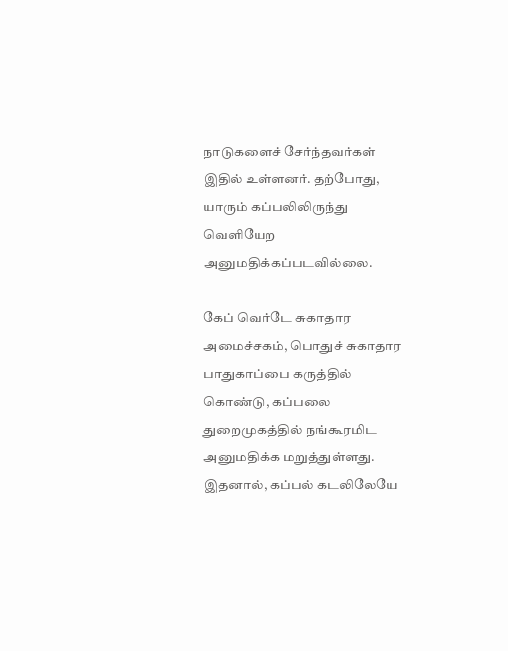நாடுகளைச் சேர்ந்தவர்கள் இதில் உள்ளனர். தற்போது, யாரும் கப்பலிலிருந்து வெளியேற அனுமதிக்கப்படவில்லை.

கேப் வெர்டே சுகாதார அமைச்சகம், பொதுச் சுகாதார பாதுகாப்பை கருத்தில் கொண்டு, கப்பலை துறைமுகத்தில் நங்கூரமிட அனுமதிக்க மறுத்துள்ளது. இதனால், கப்பல் கடலிலேயே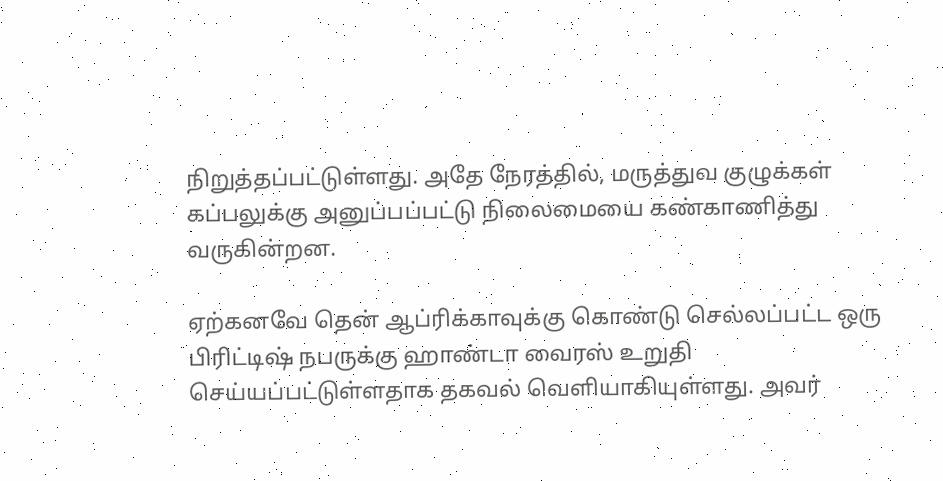நிறுத்தப்பட்டுள்ளது. அதே நேரத்தில், மருத்துவ குழுக்கள் கப்பலுக்கு அனுப்பப்பட்டு நிலைமையை கண்காணித்து வருகின்றன.

ஏற்கனவே தென் ஆப்ரிக்காவுக்கு கொண்டு செல்லப்பட்ட ஒரு பிரிட்டிஷ் நபருக்கு ஹாண்டா வைரஸ் உறுதி செய்யப்பட்டுள்ளதாக தகவல் வெளியாகியுள்ளது. அவர்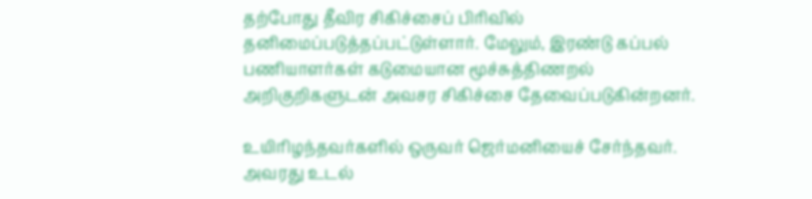தற்போது தீவிர சிகிச்சைப் பிரிவில் தனிமைப்படுத்தப்பட்டுள்ளார். மேலும், இரண்டு கப்பல் பணியாளர்கள் கடுமையான மூச்சுத்திணறல் அறிகுறிகளுடன் அவசர சிகிச்சை தேவைப்படுகின்றனர்.

உயிரிழந்தவர்களில் ஒருவர் ஜெர்மனியைச் சேர்ந்தவர். அவரது உடல்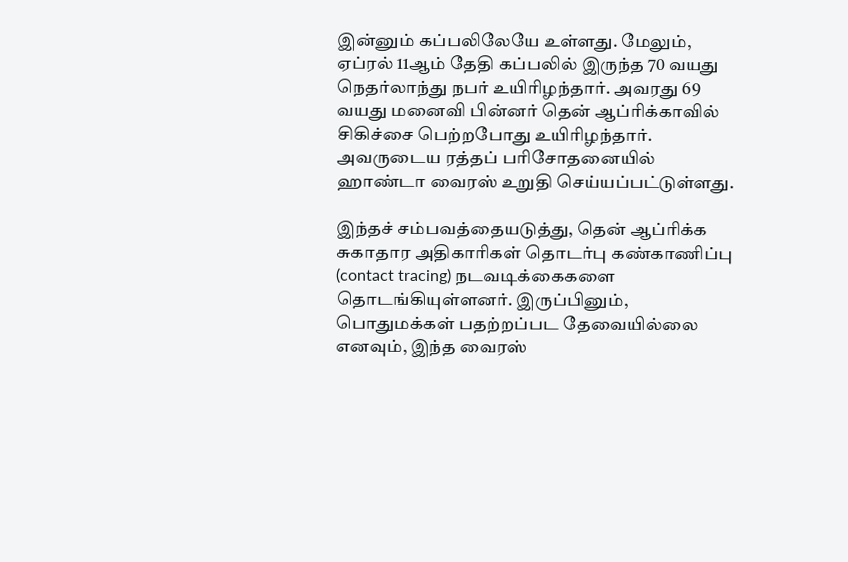இன்னும் கப்பலிலேயே உள்ளது. மேலும், ஏப்ரல் 11ஆம் தேதி கப்பலில் இருந்த 70 வயது நெதர்லாந்து நபர் உயிரிழந்தார். அவரது 69 வயது மனைவி பின்னர் தென் ஆப்ரிக்காவில் சிகிச்சை பெற்றபோது உயிரிழந்தார். அவருடைய ரத்தப் பரிசோதனையில் ஹாண்டா வைரஸ் உறுதி செய்யப்பட்டுள்ளது.

இந்தச் சம்பவத்தையடுத்து, தென் ஆப்ரிக்க சுகாதார அதிகாரிகள் தொடர்பு கண்காணிப்பு (contact tracing) நடவடிக்கைகளை தொடங்கியுள்ளனர். இருப்பினும், பொதுமக்கள் பதற்றப்பட தேவையில்லை எனவும், இந்த வைரஸ்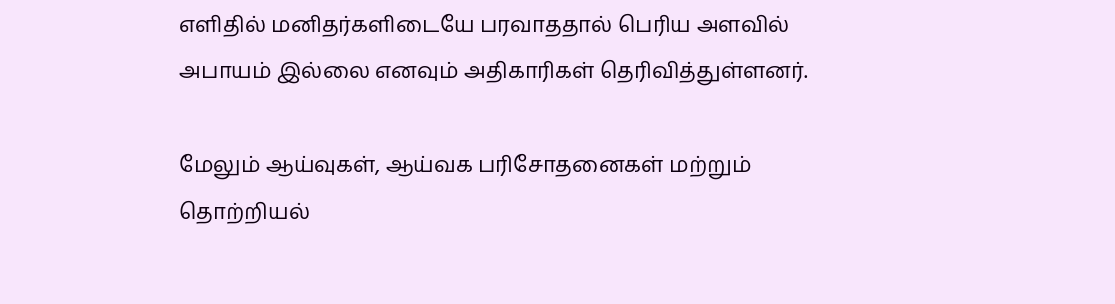எளிதில் மனிதர்களிடையே பரவாததால் பெரிய அளவில் அபாயம் இல்லை எனவும் அதிகாரிகள் தெரிவித்துள்ளனர்.

மேலும் ஆய்வுகள், ஆய்வக பரிசோதனைகள் மற்றும் தொற்றியல்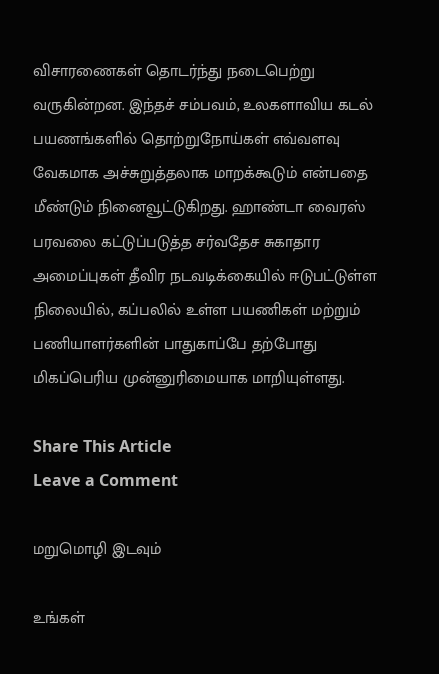விசாரணைகள் தொடர்ந்து நடைபெற்று வருகின்றன. இந்தச் சம்பவம், உலகளாவிய கடல் பயணங்களில் தொற்றுநோய்கள் எவ்வளவு வேகமாக அச்சுறுத்தலாக மாறக்கூடும் என்பதை மீண்டும் நினைவூட்டுகிறது. ஹாண்டா வைரஸ் பரவலை கட்டுப்படுத்த சர்வதேச சுகாதார அமைப்புகள் தீவிர நடவடிக்கையில் ஈடுபட்டுள்ள நிலையில், கப்பலில் உள்ள பயணிகள் மற்றும் பணியாளர்களின் பாதுகாப்பே தற்போது மிகப்பெரிய முன்னுரிமையாக மாறியுள்ளது.

Share This Article
Leave a Comment

மறுமொழி இடவும்

உங்கள்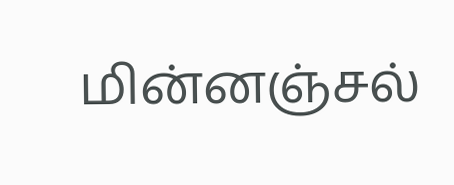மின்னஞ்சல்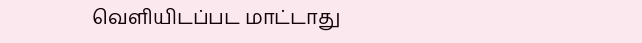வெளியிடப்பட மாட்டாது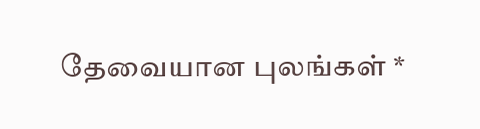தேவையான புலங்கள் *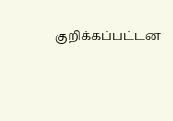குறிக்கப்பட்டன